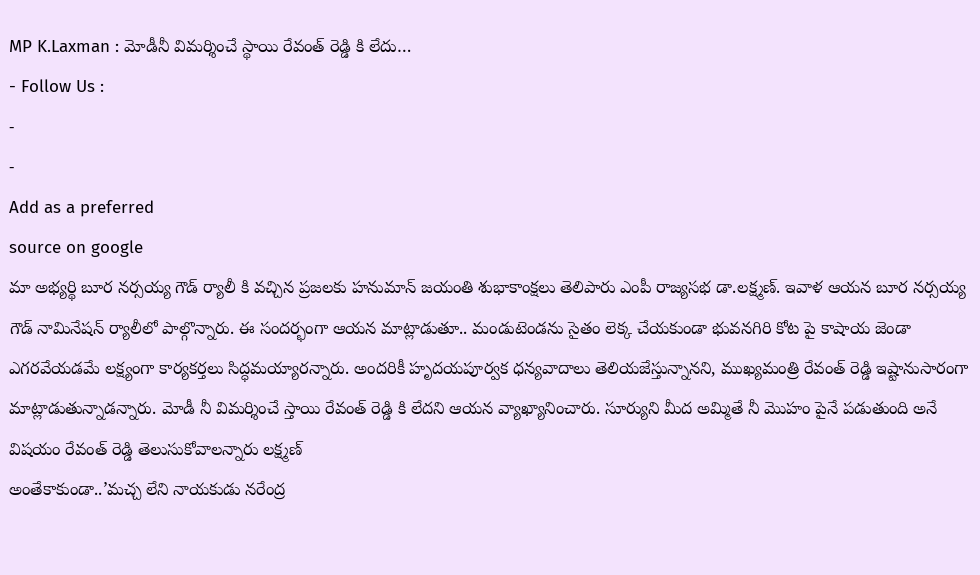MP K.Laxman : మోడీనీ విమర్శించే స్థాయి రేవంత్ రెడ్డి కి లేదు…
- Follow Us :
-
-
Add as a preferred
source on google
మా అభ్యర్థి బూర నర్సయ్య గౌడ్ ర్యాలీ కి వచ్చిన ప్రజలకు హనుమాన్ జయంతి శుభాకాంక్షలు తెలిపారు ఎంపీ రాజ్యసభ డా.లక్ష్మణ్. ఇవాళ ఆయన బూర నర్సయ్య గౌడ్ నామినేషన్ ర్యాలీలో పాల్గొన్నారు. ఈ సందర్భంగా ఆయన మాట్లాడుతూ.. మండుటెండను సైతం లెక్క చేయకుండా భువనగిరి కోట పై కాషాయ జెండా ఎగరవేయడమే లక్ష్యంగా కార్యకర్తలు సిద్ధమయ్యారన్నారు. అందరికీ హృదయపూర్వక ధన్యవాదాలు తెలియజేస్తున్నానని, ముఖ్యమంత్రి రేవంత్ రెడ్డి ఇష్టానుసారంగా మాట్లాడుతున్నాడన్నారు. మోడీ నీ విమర్శించే స్తాయి రేవంత్ రెడ్డి కి లేదని ఆయన వ్యాఖ్యానించారు. సూర్యుని మీద అమ్మితే నీ మొహం పైనే పడుతుంది అనే విషయం రేవంత్ రెడ్డి తెలుసుకోవాలన్నారు లక్ష్మణ్
అంతేకాకుండా..’మచ్చ లేని నాయకుడు నరేంద్ర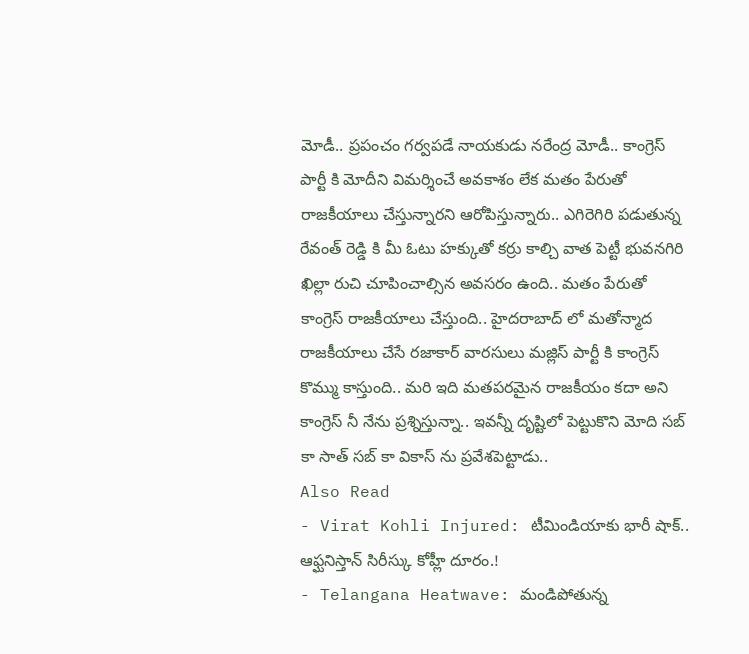మోడీ.. ప్రపంచం గర్వపడే నాయకుడు నరేంద్ర మోడీ.. కాంగ్రెస్ పార్టీ కి మోదీని విమర్శించే అవకాశం లేక మతం పేరుతో రాజకీయాలు చేస్తున్నారని ఆరోపిస్తున్నారు.. ఎగిరెగిరి పడుతున్న రేవంత్ రెడ్డి కి మీ ఓటు హక్కుతో కర్రు కాల్చి వాత పెట్టీ భువనగిరి ఖిల్లా రుచి చూపించాల్సిన అవసరం ఉంది.. మతం పేరుతో కాంగ్రెస్ రాజకీయాలు చేస్తుంది.. హైదరాబాద్ లో మతోన్మాద రాజకీయాలు చేసే రజాకార్ వారసులు మజ్లిస్ పార్టీ కి కాంగ్రెస్ కొమ్ము కాస్తుంది.. మరి ఇది మతపరమైన రాజకీయం కదా అని కాంగ్రెస్ నీ నేను ప్రశ్నిస్తున్నా.. ఇవన్నీ దృష్టిలో పెట్టుకొని మోది సబ్ కా సాత్ సబ్ కా వికాస్ ను ప్రవేశపెట్టాడు..
Also Read
- Virat Kohli Injured: టీమిండియాకు భారీ షాక్.. ఆఫ్ఘనిస్తాన్ సిరీస్కు కోహ్లీ దూరం.!
- Telangana Heatwave: మండిపోతున్న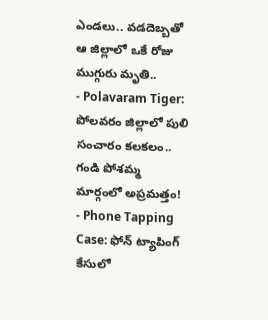ఎండలు.. వడదెబ్బతో ఆ జిల్లాలో ఒకే రోజు ముగ్గురు మృతి..
- Polavaram Tiger: పోలవరం జిల్లాలో పులి సంచారం కలకలం.. గండి పోశమ్మ మార్గంలో అప్రమత్తం!
- Phone Tapping Case: ఫోన్ ట్యాపింగ్ కేసులో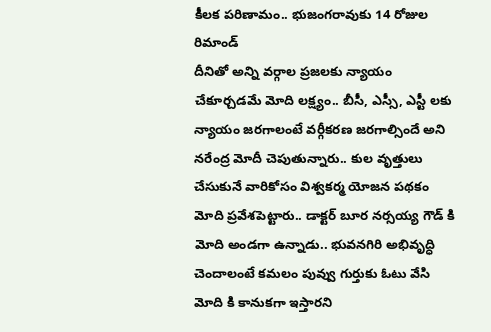కీలక పరిణామం.. భుజంగరావుకు 14 రోజుల రిమాండ్
దీనితో అన్ని వర్గాల ప్రజలకు న్యాయం చేకూర్చడమే మోది లక్ష్యం.. బీసీ, ఎస్సీ, ఎస్టీ లకు న్యాయం జరగాలంటే వర్గీకరణ జరగాల్సిందే అని నరేంద్ర మోదీ చెపుతున్నారు.. కుల వృత్తులు చేసుకునే వారికోసం విశ్వకర్మ యోజన పథకం మోది ప్రవేశపెట్టారు.. డాక్టర్ బూర నర్సయ్య గౌడ్ కి మోది అండగా ఉన్నాడు.. భువనగిరి అభివృద్ధి చెందాలంటే కమలం పువ్వు గుర్తుకు ఓటు వేసి మోది కి కానుకగా ఇస్తారని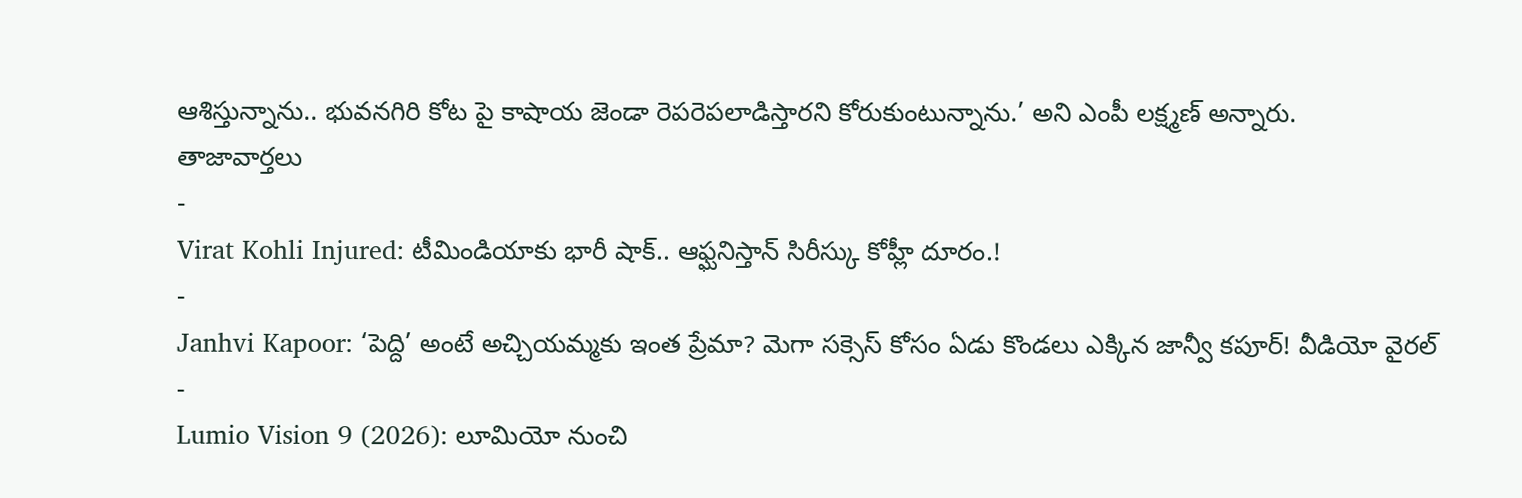ఆశిస్తున్నాను.. భువనగిరి కోట పై కాషాయ జెండా రెపరెపలాడిస్తారని కోరుకుంటున్నాను.’ అని ఎంపీ లక్ష్మణ్ అన్నారు.
తాజావార్తలు
-
Virat Kohli Injured: టీమిండియాకు భారీ షాక్.. ఆఫ్ఘనిస్తాన్ సిరీస్కు కోహ్లీ దూరం.!
-
Janhvi Kapoor: ‘పెద్ది’ అంటే అచ్చియమ్మకు ఇంత ప్రేమా? మెగా సక్సెస్ కోసం ఏడు కొండలు ఎక్కిన జాన్వీ కపూర్! వీడియో వైరల్
-
Lumio Vision 9 (2026): లూమియో నుంచి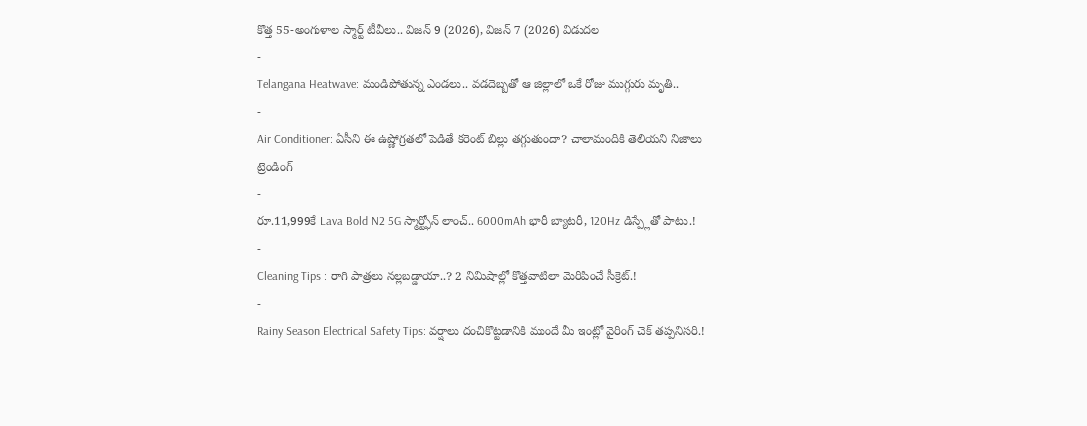కొత్త 55-అంగుళాల స్మార్ట్ టీవీలు.. విజన్ 9 (2026), విజన్ 7 (2026) విడుదల
-
Telangana Heatwave: మండిపోతున్న ఎండలు.. వడదెబ్బతో ఆ జిల్లాలో ఒకే రోజు ముగ్గురు మృతి..
-
Air Conditioner: ఏసీని ఈ ఉష్ణోగ్రతలో పెడితే కరెంట్ బిల్లు తగ్గుతుందా? చాలామందికి తెలియని నిజాలు
ట్రెండింగ్
-
రూ.11,999కే Lava Bold N2 5G స్మార్ట్ఫోన్ లాంచ్.. 6000mAh భారీ బ్యాటరీ, 120Hz డిస్ప్లేతో పాటు.!
-
Cleaning Tips : రాగి పాత్రలు నల్లబడ్డాయా..? 2 నిమిషాల్లో కొత్తవాటిలా మెరిపించే సీక్రెట్.!
-
Rainy Season Electrical Safety Tips: వర్షాలు దంచికొట్టడానికి ముందే మీ ఇంట్లో వైరింగ్ చెక్ తప్పనిసరి.!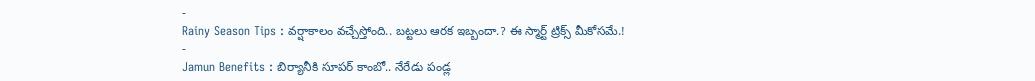-
Rainy Season Tips : వర్షాకాలం వచ్చేస్తోంది.. బట్టలు ఆరక ఇబ్బందా.? ఈ స్మార్ట్ ట్రిక్స్ మీకోసమే.!
-
Jamun Benefits : బిర్యానీకి సూపర్ కాంబో.. నేరేడు పండ్ల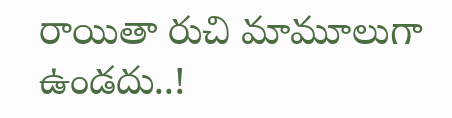రాయితా రుచి మామూలుగా ఉండదు..!